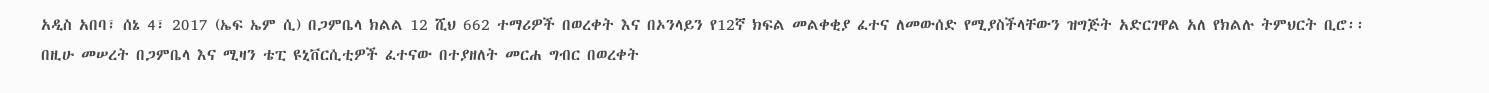አዲስ አበባ፣ ሰኔ 4፣ 2017 (ኤፍ ኤም ሲ) በጋምቤላ ክልል 12 ሺህ 662 ተማሪዎች በወረቀት እና በኦንላይን የ12ኛ ክፍል መልቀቂያ ፈተና ለመውሰድ የሚያስችላቸውን ዝግጅት አድርገዋል አለ የክልሉ ትምህርት ቢሮ፡፡
በዚሁ መሠረት በጋምቤላ እና ሚዛን ቴፒ ዩኒቨርሲቲዎች ፈተናው በተያዘለት መርሐ ግብር በወረቀት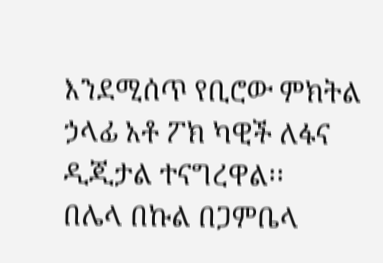እንደሚሰጥ የቢሮው ምክትል ኃላፊ አቶ ፖክ ካዊች ለፋና ዲጂታል ተናግረዋል፡፡
በሌላ በኩል በጋምቤላ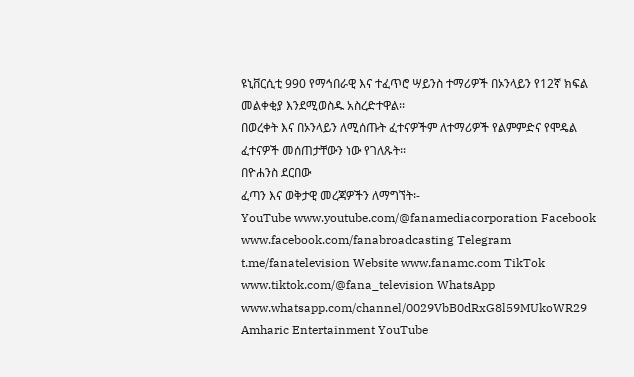ዩኒቨርሲቲ 990 የማኅበራዊ እና ተፈጥሮ ሣይንስ ተማሪዎች በኦንላይን የ12ኛ ክፍል መልቀቂያ እንደሚወስዱ አስረድተዋል፡፡
በወረቀት እና በኦንላይን ለሚሰጡት ፈተናዎችም ለተማሪዎች የልምምድና የሞዴል ፈተናዎች መሰጠታቸውን ነው የገለጹት፡፡
በዮሐንስ ደርበው
ፈጣን እና ወቅታዊ መረጃዎችን ለማግኘት፡-
YouTube www.youtube.com/@fanamediacorporation Facebook www.facebook.com/fanabroadcasting Telegram t.me/fanatelevision Website www.fanamc.com TikTok www.tiktok.com/@fana_television WhatsApp www.whatsapp.com/channel/0029VbB0dRxG8l59MUkoWR29 Amharic Entertainment YouTube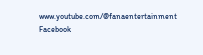www.youtube.com/@fanaentertainment Facebook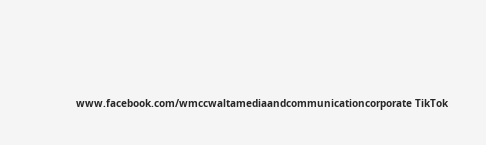www.facebook.com/wmccwaltamediaandcommunicationcorporate TikTok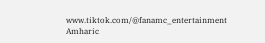www.tiktok.com/@fanamc_entertainment Amharic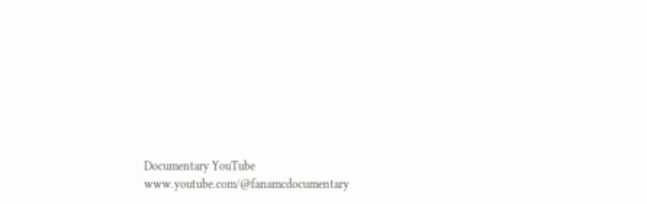Documentary YouTube www.youtube.com/@fanamcdocumentary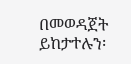በመወዳጀት ይከታተሉን፡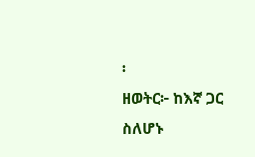፡
ዘወትር፦ ከእኛ ጋር ስለሆኑ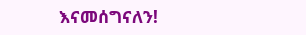እናመሰግናለን!